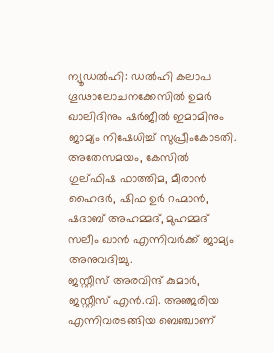ന്യൂഡൽഹി: ഡൽഹി കലാപ ഗൂഢാലോചനക്കേസിൽ ഉമർ ഖാലിദിനും ഷർജീൽ ഇമാമിനും ജാമ്യം നിഷേധിച്ച് സുപ്രീംകോടതി. അതേസമയം, കേസിൽ ഗുല്ഫിഷ ഫാത്തിമ, മീരാൻ ഹൈദർ, ഷിഫ ഉർ റഹ്മാൻ, ഷദാബ് അഹമ്മദ്, മുഹമ്മദ് സലീം ഖാൻ എന്നിവർക്ക് ജാമ്യം അനുവദിച്ചു.
ജസ്റ്റീസ് അരവിന്ദ് കുമാർ, ജസ്റ്റീസ് എൻ.വി. അഞ്ജരിയ എന്നിവരടങ്ങിയ ബെഞ്ചാണ്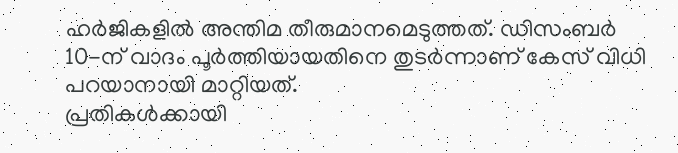ഹർജികളിൽ അന്തിമ തീരുമാനമെടുത്തത്. ഡിസംബർ 10-ന് വാദം പൂർത്തിയായതിനെ തുടർന്നാണ് കേസ് വിധി പറയാനായി മാറ്റിയത്.
പ്രതികൾക്കായി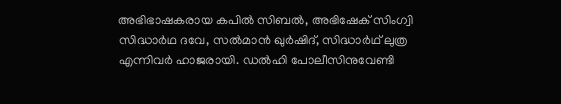അഭിഭാഷകരായ കപിൽ സിബൽ, അഭിഷേക് സിംഗ്വി സിദ്ധാർഥ ദവേ, സൽമാൻ ഖുർഷിദ്, സിദ്ധാർഥ് ലുത്ര എന്നിവർ ഹാജരായി. ഡൽഹി പോലീസിനുവേണ്ടി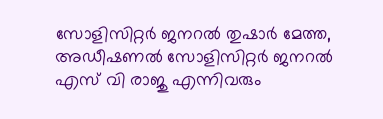സോളിസിറ്റർ ജനറൽ തുഷാർ മേത്ത, അഡീഷണൽ സോളിസിറ്റർ ജനറൽ എസ് വി രാജു എന്നിവരും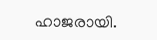ഹാജരായി.